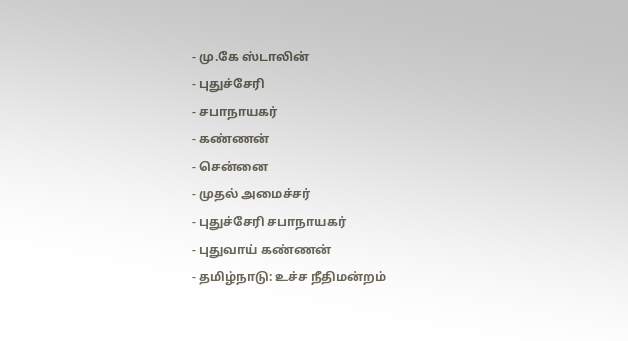- மு.கே ஸ்டாலின்
- புதுச்சேரி
- சபாநாயகர்
- கண்ணன்
- சென்னை
- முதல் அமைச்சர்
- புதுச்சேரி சபாநாயகர்
- புதுவாய் கண்ணன்
- தமிழ்நாடு: உச்ச நீதிமன்றம்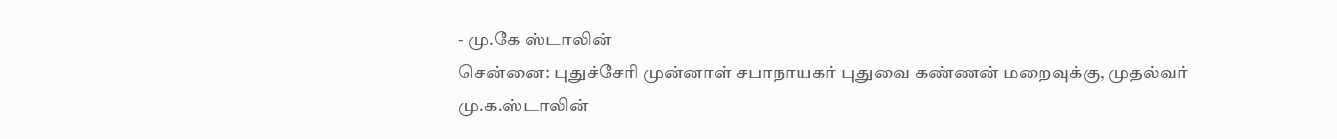- மு.கே ஸ்டாலின்
சென்னை: புதுச்சேரி முன்னாள் சபாநாயகர் புதுவை கண்ணன் மறைவுக்கு, முதல்வர் மு.க.ஸ்டாலின்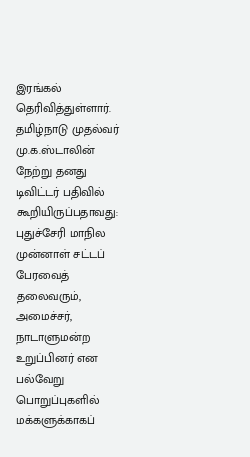இரங்கல் தெரிவித்துள்ளார். தமிழ்நாடு முதல்வர் மு.க.ஸ்டாலின் நேற்று தனது டிவிட்டர் பதிவில் கூறியிருப்பதாவது: புதுச்சேரி மாநில முன்னாள் சட்டப் பேரவைத் தலைவரும், அமைச்சர், நாடாளுமன்ற உறுப்பினர் என பல்வேறு பொறுப்புகளில் மக்களுக்காகப்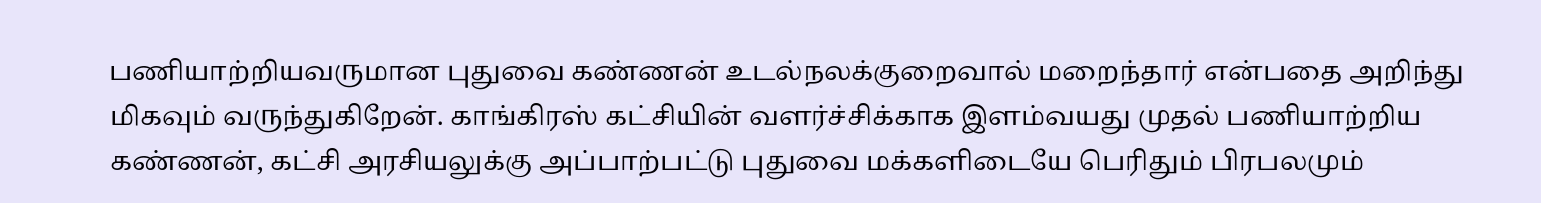பணியாற்றியவருமான புதுவை கண்ணன் உடல்நலக்குறைவால் மறைந்தார் என்பதை அறிந்து மிகவும் வருந்துகிறேன். காங்கிரஸ் கட்சியின் வளர்ச்சிக்காக இளம்வயது முதல் பணியாற்றிய கண்ணன், கட்சி அரசியலுக்கு அப்பாற்பட்டு புதுவை மக்களிடையே பெரிதும் பிரபலமும்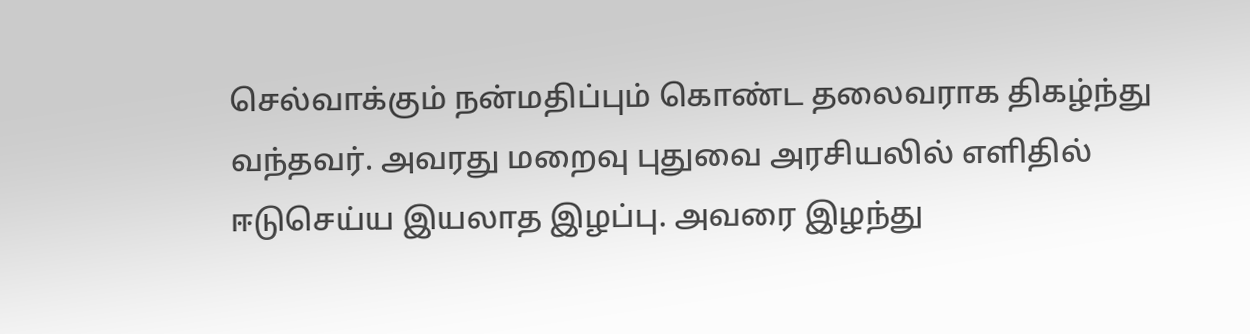செல்வாக்கும் நன்மதிப்பும் கொண்ட தலைவராக திகழ்ந்து வந்தவர். அவரது மறைவு புதுவை அரசியலில் எளிதில் ஈடுசெய்ய இயலாத இழப்பு. அவரை இழந்து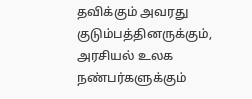தவிக்கும் அவரது குடும்பத்தினருக்கும், அரசியல் உலக நண்பர்களுக்கும்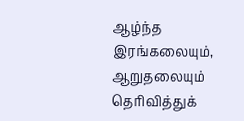ஆழ்ந்த இரங்கலையும், ஆறுதலையும் தெரிவித்துக்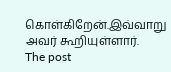கொள்கிறேன்.இவ்வாறு அவர் கூறியுள்ளார்.
The post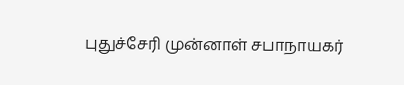புதுச்சேரி முன்னாள் சபாநாயகர்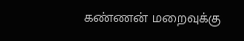கண்ணன் மறைவுக்கு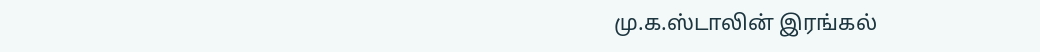மு.க.ஸ்டாலின் இரங்கல்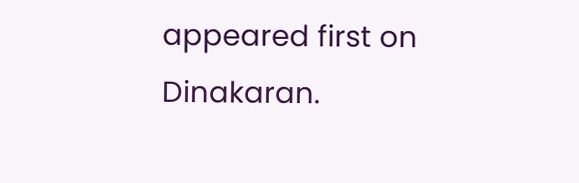appeared first on Dinakaran.